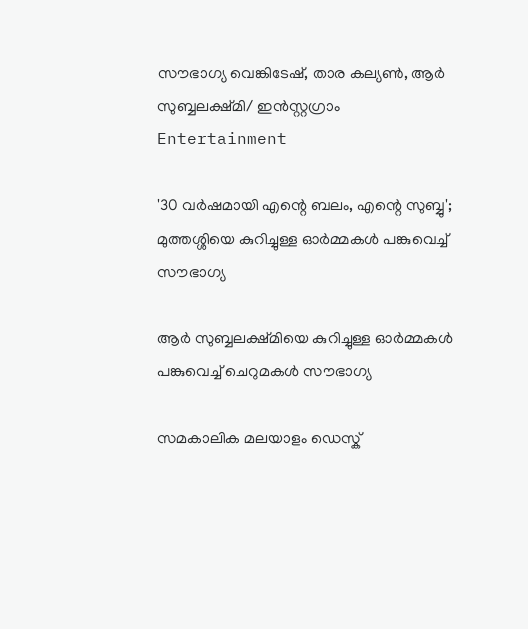സൗഭാഗ്യ വെങ്കിടേഷ്, താര കല്യൺ, ആർ സുബ്ബലക്ഷ്മി/ ഇൻസ്റ്റഗ്രാം
Entertainment

'30 വർഷമായി എന്റെ ബലം, എന്റെ സുബ്ബു'; മുത്തശ്ശിയെ കുറിച്ചുള്ള ഓർമ്മകൾ പങ്കുവെച്ച് സൗഭാഗ്യ

ആർ സുബ്ബലക്ഷ്മിയെ കുറിച്ചുള്ള ഓർമ്മകൾ പങ്കുവെച്ച് ചെറുമകൾ സൗഭാഗ്യ

സമകാലിക മലയാളം ഡെസ്ക്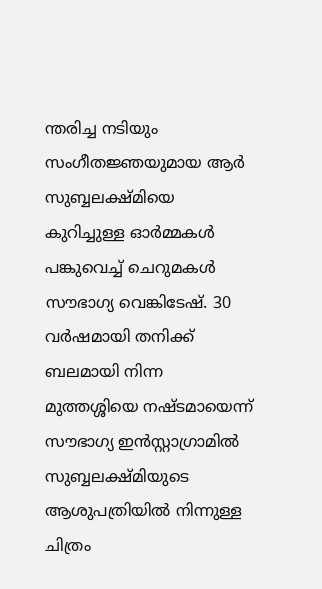ന്തരിച്ച നടിയും സംഗീതജ്ഞയുമായ ആർ സുബ്ബലക്ഷ്മിയെ കുറിച്ചുള്ള ഓർമ്മകൾ പങ്കുവെച്ച് ചെറുമകൾ സൗഭാഗ്യ വെങ്കിടേഷ്. 30 വർഷമായി തനിക്ക് ബലമായി നിന്ന മുത്തശ്ശിയെ നഷ്‍ടമായെന്ന് സൗഭാഗ്യ ഇൻസ്റ്റാഗ്രാമിൽ സുബ്ബലക്ഷ്മിയുടെ ആശുപത്രിയിൽ നിന്നുള്ള ചിത്രം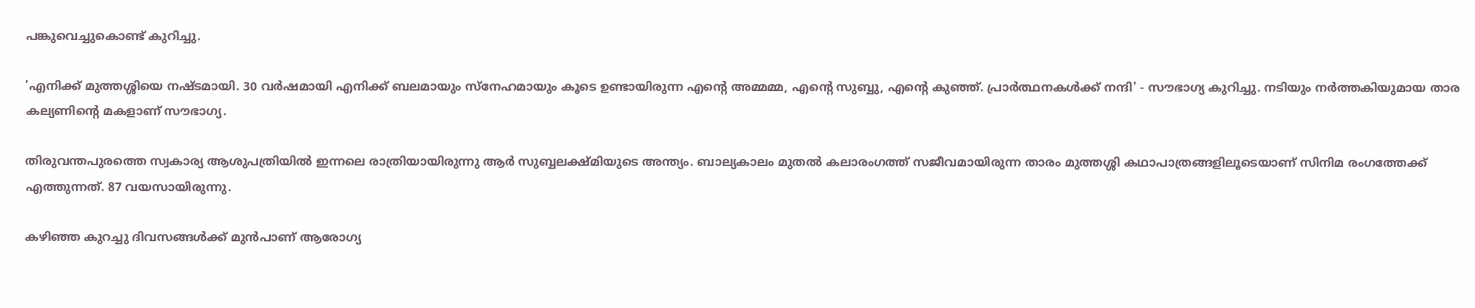പങ്കുവെച്ചുകൊണ്ട് കുറിച്ചു.

'എനിക്ക് മുത്തശ്ശിയെ നഷ്ടമായി. 30 വർഷമായി എനിക്ക് ബലമായും സ്‌നേഹമായും കൂടെ ഉണ്ടായിരുന്ന എന്റെ അമ്മമ്മ, എന്റെ സുബ്ബു, എന്റെ കുഞ്ഞ്. പ്രാർത്ഥനകൾക്ക് നന്ദി' - സൗഭാഗ്യ കുറിച്ചു. നടിയും നർത്തകിയുമായ താര കല്യണിന്റെ മകളാണ് സൗഭാഗ്യ.

തിരുവന്തപുരത്തെ സ്വകാര്യ ആശുപത്രിയിൽ ഇന്നലെ രാത്രിയായിരുന്നു ആർ സുബ്ബലക്ഷ്മിയുടെ അന്ത്യം. ബാല്യകാലം മുതൽ കലാരംഗത്ത് സജീവമായിരുന്ന താരം മുത്തശ്ശി കഥാപാത്രങ്ങളിലൂടെയാണ് സിനിമ രംഗത്തേക്ക് എത്തുന്നത്. 87 വയസായിരുന്നു.

കഴിഞ്ഞ കുറച്ചു ദിവസങ്ങൾക്ക് മുൻപാണ് ആരോഗ്യ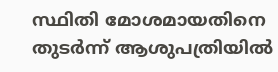സ്ഥിതി മോശമായതിനെ തുടർന്ന് ആശുപത്രിയിൽ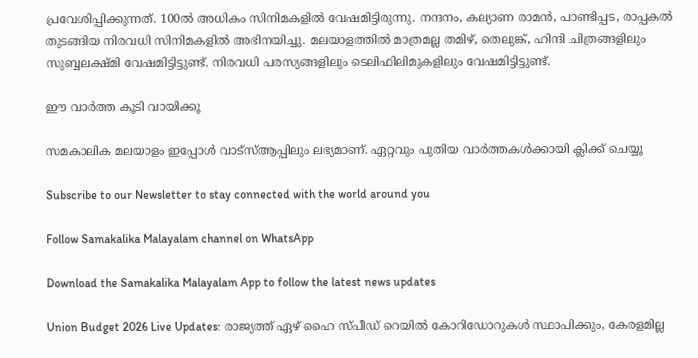പ്രവേശിപ്പിക്കുന്നത്. 100ൽ അധികം സിനിമകളിൽ വേഷമിട്ടിരുന്നു. നന്ദനം, കല്യാണ രാമൻ, പാണ്ടിപ്പട, രാപ്പകൽ തുടങ്ങിയ നിരവധി സിനിമകളിൽ അഭിനയിച്ചു. മലയാളത്തിൽ മാത്രമല്ല തമിഴ്, തെലുങ്ക്, ഹിന്ദി ചിത്രങ്ങളിലും സുബ്ബലക്ഷ്മി വേഷമിട്ടിട്ടുണ്ട്. നിരവധി പരസ്യങ്ങളിലും ടെലിഫിലിമുകളിലും വേഷമിട്ടിട്ടുണ്ട്.

ഈ വാർത്ത കൂടി വായിക്കൂ

സമകാലിക മലയാളം ഇപ്പോൾ വാട്‌സ്ആപ്പിലും ലഭ്യമാണ്. ഏറ്റവും പുതിയ വാർത്തകൾക്കായി ക്ലിക്ക് ചെയ്യൂ

Subscribe to our Newsletter to stay connected with the world around you

Follow Samakalika Malayalam channel on WhatsApp

Download the Samakalika Malayalam App to follow the latest news updates

Union Budget 2026 Live Updates: രാജ്യത്ത് ഏഴ് ഹൈ സ്പീഡ് റെയില്‍ കോറിഡോറുകള്‍ സ്ഥാപിക്കും, കേരളമില്ല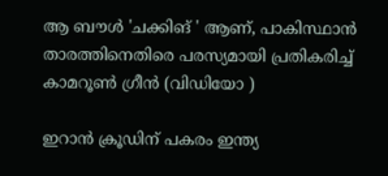ആ ബൗൾ 'ചക്കിങ് ' ആണ്, പാകിസ്ഥാൻ താരത്തിനെതിരെ പരസ്യമായി പ്രതികരിച്ച് കാമറൂൺ ഗ്രീൻ (വിഡിയോ )

ഇറാന്‍ ക്രൂഡിന് പകരം ഇന്ത്യ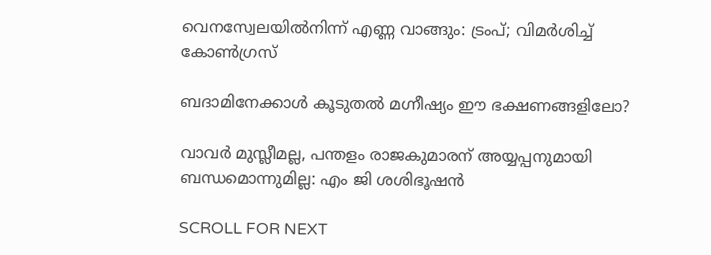വെനസ്വേലയില്‍നിന്ന് എണ്ണ വാങ്ങും: ട്രംപ്; വിമര്‍ശിച്ച് കോണ്‍ഗ്രസ്

ബദാമിനേക്കാൾ കൂടുതൽ മഗ്നീഷ്യം ഈ ഭക്ഷണങ്ങളിലോ?

വാവര്‍ മുസ്ലീമല്ല, പന്തളം രാജകുമാരന് അയ്യപ്പനുമായി ബന്ധമൊന്നുമില്ല: എം ജി ശശിഭൂഷന്‍

SCROLL FOR NEXT